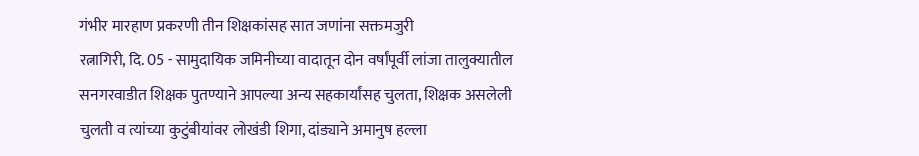गंभीर मारहाण प्रकरणी तीन शिक्षकांसह सात जणांना सक्तमजुरी
रत्नागिरी, दि. 05 - सामुदायिक जमिनीच्या वादातून दोन वर्षांपूर्वी लांजा तालुक्यातील सनगरवाडीत शिक्षक पुतण्याने आपल्या अन्य सहकार्यांसह चुलता, शिक्षक असलेली चुलती व त्यांच्या कुटुंबीयांवर लोखंडी शिगा, दांड्याने अमानुष हल्ला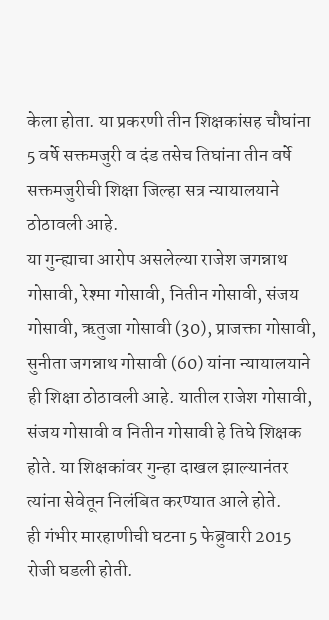केला होता. या प्रकरणी तीन शिक्षकांसह चौघांना 5 वर्षे सक्तमजुरी व दंड तसेच तिघांना तीन वर्षे सक्तमजुरीची शिक्षा जिल्हा सत्र न्यायालयाने ठोठावली आहे.
या गुन्ह्याचा आरोप असलेल्या राजेश जगन्नाथ गोसावी, रेश्मा गोसावी, नितीन गोसावी, संजय गोसावी, ऋतुजा गोसावी (30), प्राजक्ता गोसावी, सुनीता जगन्नाथ गोसावी (60) यांना न्यायालयाने ही शिक्षा ठोठावली आहे. यातील राजेश गोसावी, संजय गोसावी व नितीन गोसावी हे तिघे शिक्षक होते. या शिक्षकांवर गुन्हा दाखल झाल्यानंतर त्यांना सेवेतून निलंबित करण्यात आले होते.
ही गंभीर मारहाणीची घटना 5 फेब्रुवारी 2015 रोजी घडली होती.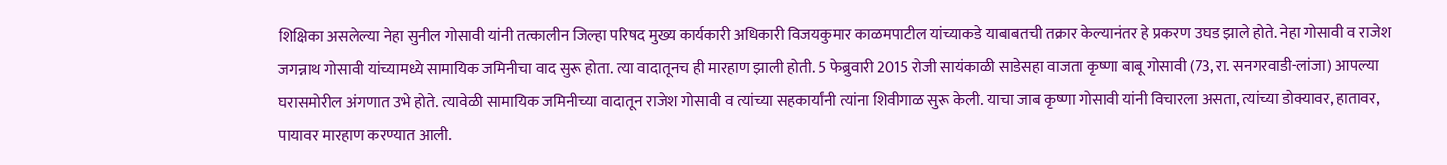शिक्षिका असलेल्या नेहा सुनील गोसावी यांनी तत्कालीन जिल्हा परिषद मुख्य कार्यकारी अधिकारी विजयकुमार काळमपाटील यांच्याकडे याबाबतची तक्रार केल्यानंतर हे प्रकरण उघड झाले होते. नेहा गोसावी व राजेश जगन्नाथ गोसावी यांच्यामध्ये सामायिक जमिनीचा वाद सुरू होता. त्या वादातूनच ही मारहाण झाली होती. 5 फेब्रुवारी 2015 रोजी सायंकाळी साडेसहा वाजता कृष्णा बाबू गोसावी (73, रा. सनगरवाडी-लांजा) आपल्या घरासमोरील अंगणात उभे होते. त्यावेळी सामायिक जमिनीच्या वादातून राजेश गोसावी व त्यांच्या सहकार्यांनी त्यांना शिवीगाळ सुरू केली. याचा जाब कृष्णा गोसावी यांनी विचारला असता, त्यांच्या डोक्यावर, हातावर, पायावर मारहाण करण्यात आली.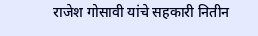राजेश गोसावी यांचे सहकारी नितीन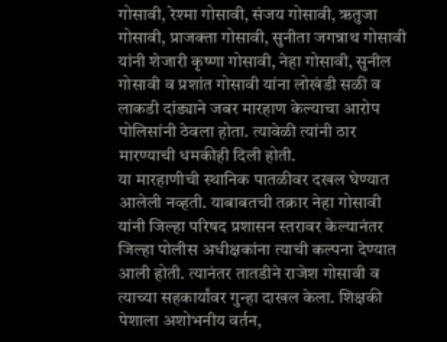गोसावी, रेश्मा गोसावी, संजय गोसावी, ऋतुजा गोसावी, प्राजक्ता गोसावी, सुनीता जगन्नाथ गोसावी यांनी शेजारी कृष्णा गोसावी, नेहा गोसावी, सुनील गोसावी व प्रशांत गोसावी यांना लोखंडी सळी व लाकडी दांड्याने जबर मारहाण केल्याचा आरोप पोलिसांनी ठेवला होता. त्यावेळी त्यांनी ठार मारण्याची धमकीही दिली होती.
या मारहाणीची स्थानिक पातळीवर दखल घेण्यात आलेली नव्हती. याबाबतची तक्रार नेहा गोसावी यांनी जिल्हा परिषद प्रशासन स्तरावर केल्यानंतर जिल्हा पोलीस अधीक्षकांना त्याची कल्पना देण्यात आली होती. त्यानंतर तातडीने राजेश गोसावी व त्याच्या सहकार्यांवर गुन्हा दाखल केला. शिक्षकी पेशाला अशोभनीय वर्तन,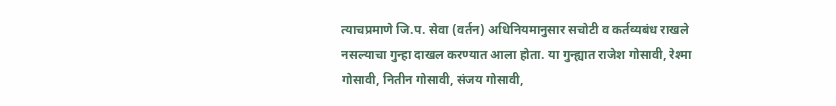त्याचप्रमाणे जि.प. सेवा (वर्तन) अधिनियमानुसार सचोटी व कर्तव्यबंध राखले नसल्याचा गुन्हा दाखल करण्यात आला होता. या गुन्ह्यात राजेश गोसावी, रेश्मा गोसावी, नितीन गोसावी, संजय गोसावी,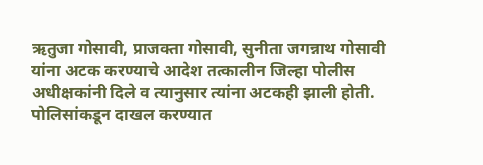ऋतुजा गोसावी, प्राजक्ता गोसावी, सुनीता जगन्नाथ गोसावी यांना अटक करण्याचे आदेश तत्कालीन जिल्हा पोलीस अधीक्षकांनी दिले व त्यानुसार त्यांना अटकही झाली होती.
पोलिसांकडून दाखल करण्यात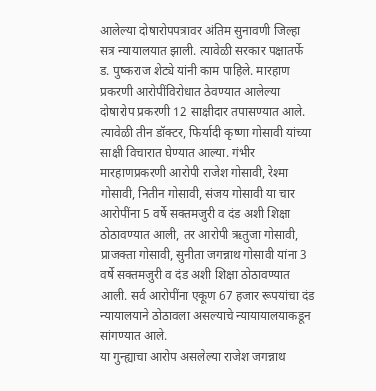आलेल्या दोषारोपपत्रावर अंतिम सुनावणी जिल्हा सत्र न्यायालयात झाली. त्यावेळी सरकार पक्षातर्फे ड. पुष्कराज शेट्ये यांनी काम पाहिले. मारहाण प्रकरणी आरोपींविरोधात ठेवण्यात आलेल्या दोषारोप प्रकरणी 12 साक्षीदार तपासण्यात आले. त्यावेळी तीन डॉक्टर, फिर्यादी कृष्णा गोसावी यांच्या साक्षी विचारात घेण्यात आल्या. गंभीर मारहाणप्रकरणी आरोपी राजेश गोसावी, रेश्मा गोसावी, नितीन गोसावी, संजय गोसावी या चार आरोपींना 5 वर्षे सक्तमजुरी व दंड अशी शिक्षा ठोठावण्यात आली, तर आरोपी ऋतुजा गोसावी, प्राजक्ता गोसावी, सुनीता जगन्नाथ गोसावी यांना 3 वर्षे सक्तमजुरी व दंड अशी शिक्षा ठोठावण्यात आली. सर्व आरोपींना एकूण 67 हजार रूपयांचा दंड न्यायालयाने ठोठावला असल्याचे न्यायायालयाकडून सांगण्यात आले.
या गुन्ह्याचा आरोप असलेल्या राजेश जगन्नाथ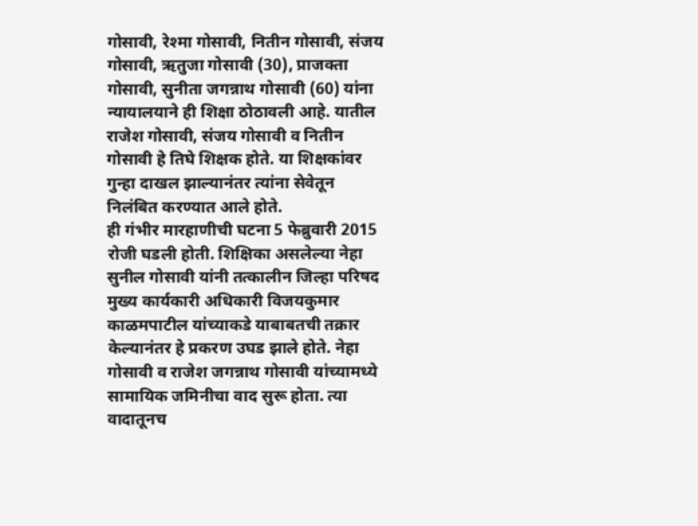गोसावी, रेश्मा गोसावी, नितीन गोसावी, संजय गोसावी, ऋतुजा गोसावी (30), प्राजक्ता गोसावी, सुनीता जगन्नाथ गोसावी (60) यांना न्यायालयाने ही शिक्षा ठोठावली आहे. यातील राजेश गोसावी, संजय गोसावी व नितीन गोसावी हे तिघे शिक्षक होते. या शिक्षकांवर गुन्हा दाखल झाल्यानंतर त्यांना सेवेतून निलंबित करण्यात आले होते.
ही गंभीर मारहाणीची घटना 5 फेब्रुवारी 2015 रोजी घडली होती. शिक्षिका असलेल्या नेहा सुनील गोसावी यांनी तत्कालीन जिल्हा परिषद मुख्य कार्यकारी अधिकारी विजयकुमार काळमपाटील यांच्याकडे याबाबतची तक्रार केल्यानंतर हे प्रकरण उघड झाले होते. नेहा गोसावी व राजेश जगन्नाथ गोसावी यांच्यामध्ये सामायिक जमिनीचा वाद सुरू होता. त्या वादातूनच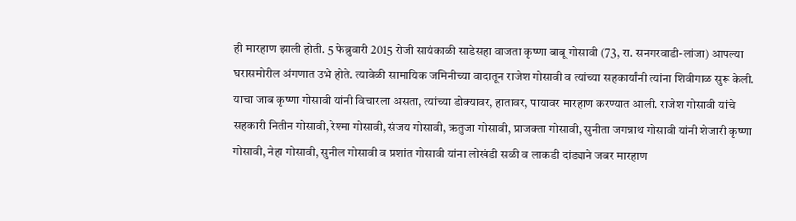ही मारहाण झाली होती. 5 फेब्रुवारी 2015 रोजी सायंकाळी साडेसहा वाजता कृष्णा बाबू गोसावी (73, रा. सनगरवाडी-लांजा) आपल्या घरासमोरील अंगणात उभे होते. त्यावेळी सामायिक जमिनीच्या वादातून राजेश गोसावी व त्यांच्या सहकार्यांनी त्यांना शिवीगाळ सुरू केली. याचा जाब कृष्णा गोसावी यांनी विचारला असता, त्यांच्या डोक्यावर, हातावर, पायावर मारहाण करण्यात आली. राजेश गोसावी यांचे सहकारी नितीन गोसावी, रेश्मा गोसावी, संजय गोसावी, ऋतुजा गोसावी, प्राजक्ता गोसावी, सुनीता जगन्नाथ गोसावी यांनी शेजारी कृष्णा गोसावी, नेहा गोसावी, सुनील गोसावी व प्रशांत गोसावी यांना लोखंडी सळी व लाकडी दांड्याने जबर मारहाण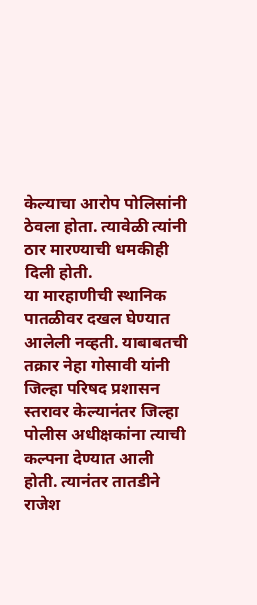केल्याचा आरोप पोलिसांनी ठेवला होता. त्यावेळी त्यांनी ठार मारण्याची धमकीही दिली होती.
या मारहाणीची स्थानिक पातळीवर दखल घेण्यात आलेली नव्हती. याबाबतची तक्रार नेहा गोसावी यांनी जिल्हा परिषद प्रशासन स्तरावर केल्यानंतर जिल्हा पोलीस अधीक्षकांना त्याची कल्पना देण्यात आली होती. त्यानंतर तातडीने राजेश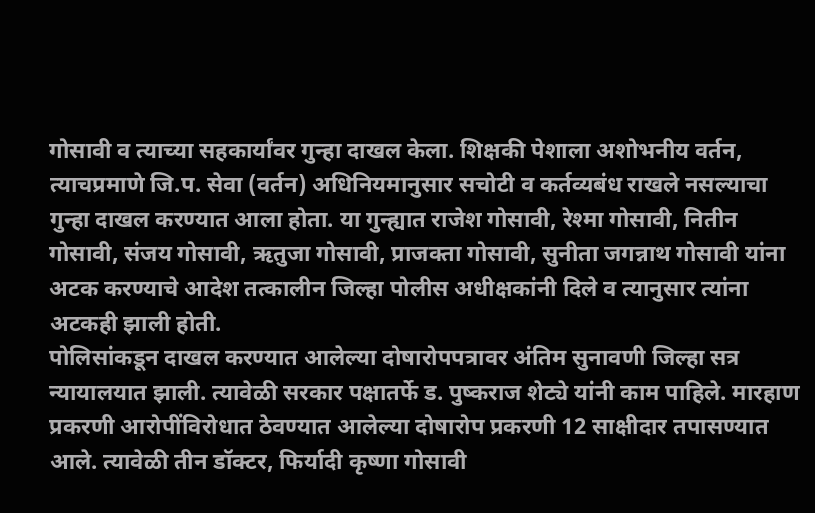गोसावी व त्याच्या सहकार्यांवर गुन्हा दाखल केला. शिक्षकी पेशाला अशोभनीय वर्तन, त्याचप्रमाणे जि.प. सेवा (वर्तन) अधिनियमानुसार सचोटी व कर्तव्यबंध राखले नसल्याचा गुन्हा दाखल करण्यात आला होता. या गुन्ह्यात राजेश गोसावी, रेश्मा गोसावी, नितीन गोसावी, संजय गोसावी, ऋतुजा गोसावी, प्राजक्ता गोसावी, सुनीता जगन्नाथ गोसावी यांना अटक करण्याचे आदेश तत्कालीन जिल्हा पोलीस अधीक्षकांनी दिले व त्यानुसार त्यांना अटकही झाली होती.
पोलिसांकडून दाखल करण्यात आलेल्या दोषारोपपत्रावर अंतिम सुनावणी जिल्हा सत्र न्यायालयात झाली. त्यावेळी सरकार पक्षातर्फे ड. पुष्कराज शेट्ये यांनी काम पाहिले. मारहाण प्रकरणी आरोपींविरोधात ठेवण्यात आलेल्या दोषारोप प्रकरणी 12 साक्षीदार तपासण्यात आले. त्यावेळी तीन डॉक्टर, फिर्यादी कृष्णा गोसावी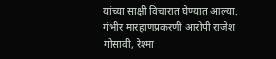यांच्या साक्षी विचारात घेण्यात आल्या. गंभीर मारहाणप्रकरणी आरोपी राजेश गोसावी, रेश्मा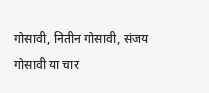गोसावी, नितीन गोसावी, संजय गोसावी या चार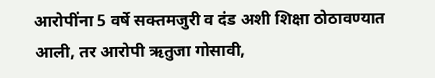आरोपींना 5 वर्षे सक्तमजुरी व दंड अशी शिक्षा ठोठावण्यात आली, तर आरोपी ऋतुजा गोसावी,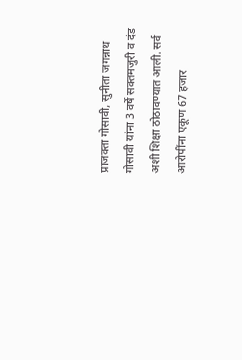प्राजक्ता गोसावी, सुनीता जगन्नाथ गोसावी यांना 3 वर्षे सक्तमजुरी व दंड अशी शिक्षा ठोठावण्यात आली. सर्व आरोपींना एकूण 67 हजार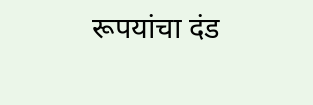रूपयांचा दंड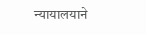न्यायालयाने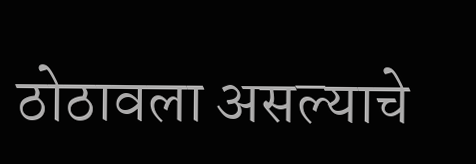ठोठावला असल्याचे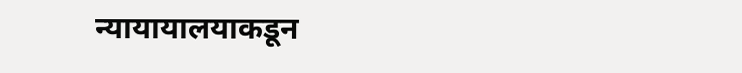न्यायायालयाकडून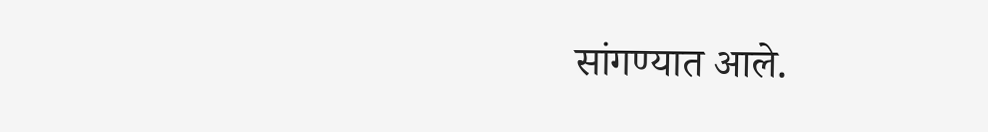सांगण्यात आले.